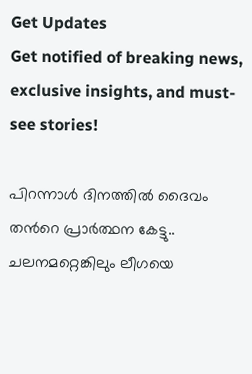Get Updates
Get notified of breaking news, exclusive insights, and must-see stories!

പിറന്നാള്‍ ദിനത്തില്‍ ദൈവം തന്‍റെ പ്രാര്‍ത്ഥന കേട്ടു.. ചലനമറ്റെങ്കിലും ലീഗയെ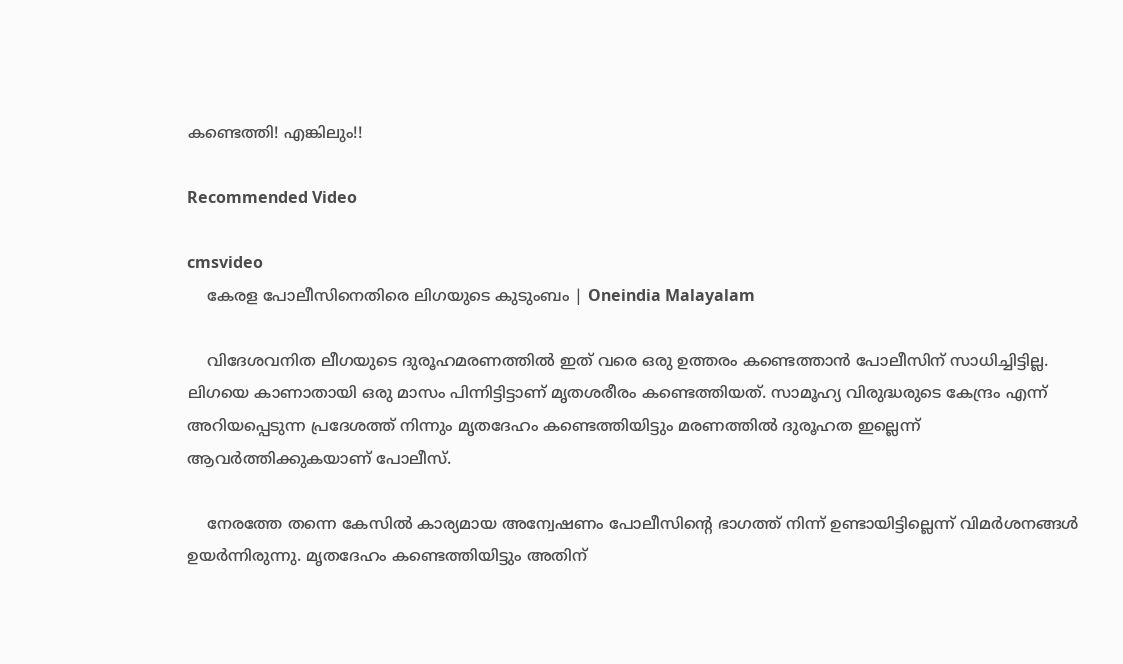കണ്ടെത്തി! എങ്കിലും!!

Recommended Video

cmsvideo
    കേരള പോലീസിനെതിരെ ലിഗയുടെ കുടുംബം | Oneindia Malayalam

    വിദേശവനിത ലീഗയുടെ ദുരൂഹമരണത്തില്‍ ഇത് വരെ ഒരു ഉത്തരം കണ്ടെത്താന്‍ പോലീസിന് സാധിച്ചിട്ടില്ല. ലിഗയെ കാണാതായി ഒരു മാസം പിന്നിട്ടിട്ടാണ് മൃതശരീരം കണ്ടെത്തിയത്. സാമൂഹ്യ വിരുദ്ധരുടെ കേന്ദ്രം എന്ന് അറിയപ്പെടുന്ന പ്രദേശത്ത് നിന്നും മൃതദേഹം കണ്ടെത്തിയിട്ടും മരണത്തില്‍ ദുരൂഹത ഇല്ലെന്ന് ആവര്‍ത്തിക്കുകയാണ് പോലീസ്.

    നേരത്തേ തന്നെ കേസില്‍ കാര്യമായ അന്വേഷണം പോലീസിന്‍റെ ഭാഗത്ത് നിന്ന് ഉണ്ടായിട്ടില്ലെന്ന് വിമര്‍ശനങ്ങള്‍ ഉയര്‍ന്നിരുന്നു. മൃതദേഹം കണ്ടെത്തിയിട്ടും അതിന്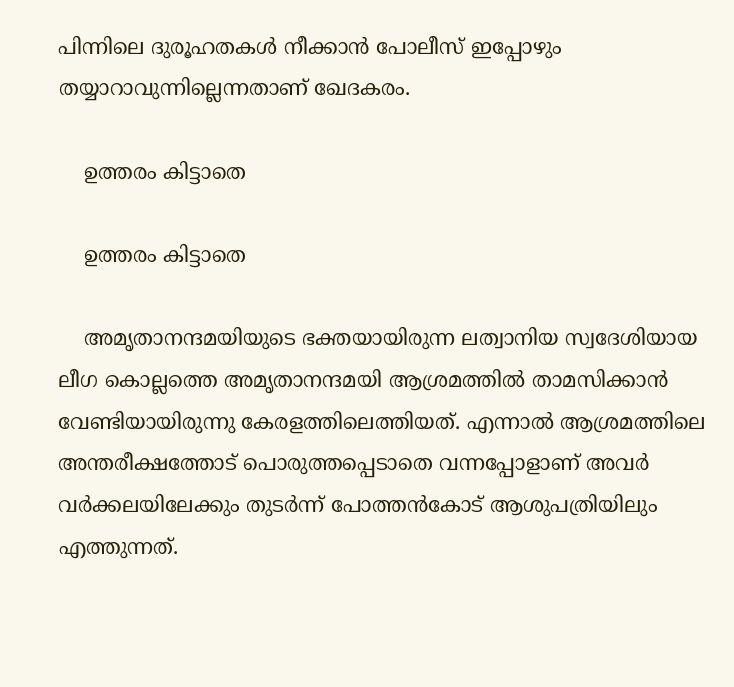പിന്നിലെ ദുരൂഹതകള്‍ നീക്കാന്‍ പോലീസ് ഇപ്പോഴും തയ്യാറാവുന്നില്ലെന്നതാണ് ഖേദകരം.

    ഉത്തരം കിട്ടാതെ

    ഉത്തരം കിട്ടാതെ

    അമൃതാനന്ദമയിയുടെ ഭക്തയായിരുന്ന ലത്വാനിയ സ്വദേശിയായ ലീഗ കൊല്ലത്തെ അമൃതാനന്ദമയി ആശ്രമത്തില്‍ താമസിക്കാന്‍ വേണ്ടിയായിരുന്നു കേരളത്തിലെത്തിയത്. എന്നാല്‍ ആശ്രമത്തിലെ അന്തരീക്ഷത്തോട് പൊരുത്തപ്പെടാതെ വന്നപ്പോളാണ് അവര്‍ വര്‍ക്കലയിലേക്കും തുടര്‍ന്ന് പോത്തന്‍കോട് ആശുപത്രിയിലും എത്തുന്നത്.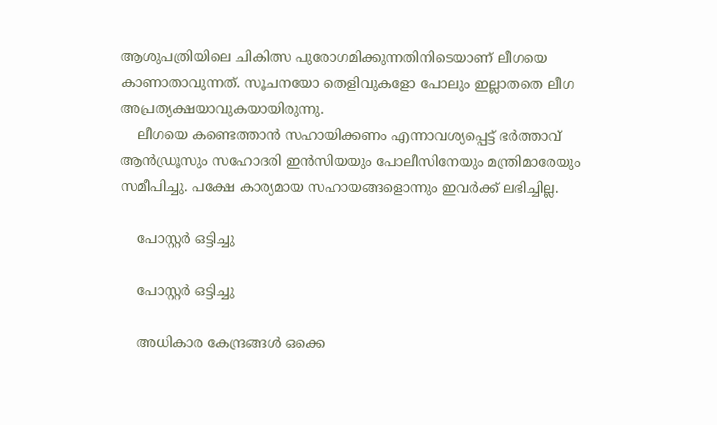ആശുപത്രിയിലെ ചികിത്സ പുരോഗമിക്കുന്നതിനിടെയാണ് ലീഗയെ കാണാതാവുന്നത്. സൂചനയോ തെളിവുകളോ പോലും ഇല്ലാതതെ ലീഗ അപ്രത്യക്ഷയാവുകയായിരുന്നു.
    ലീഗയെ കണ്ടെത്താന്‍ സഹായിക്കണം എന്നാവശ്യപ്പെട്ട് ഭര്‍ത്താവ് ആന്‍ഡ്രൂസും സഹോദരി ഇന്‍സിയയും പോലീസിനേയും മന്ത്രിമാരേയും സമീപിച്ചു. പക്ഷേ കാര്യമായ സഹായങ്ങളൊന്നും ഇവര്‍ക്ക് ലഭിച്ചില്ല.

    പോസ്റ്റര്‍ ഒട്ടിച്ചു

    പോസ്റ്റര്‍ ഒട്ടിച്ചു

    അധികാര കേന്ദ്രങ്ങള്‍ ഒക്കെ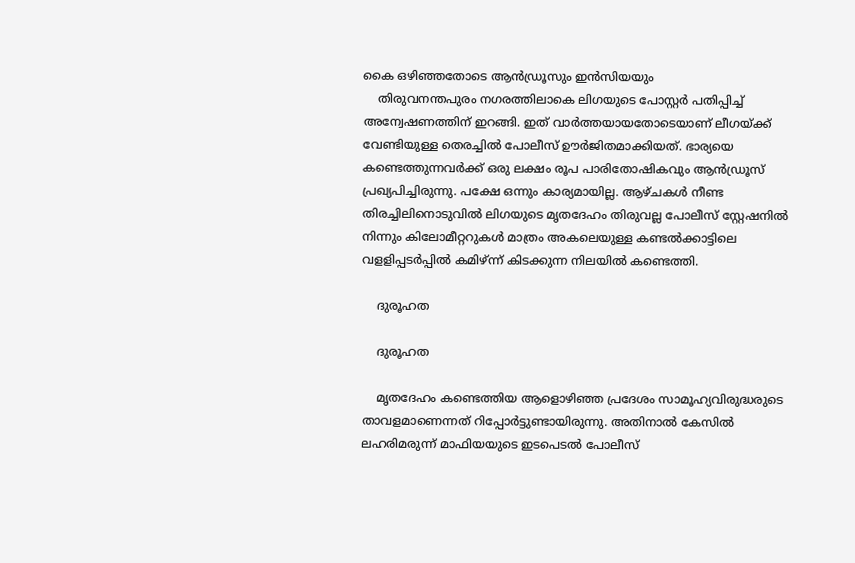കൈ ഒഴിഞ്ഞതോടെ ആന്‍ഡ്രൂസും ഇന്‍സിയയും
    തിരുവനന്തപുരം നഗരത്തിലാകെ ലിഗയുടെ പോസ്റ്റര്‍ പതിപ്പിച്ച് അന്വേഷണത്തിന് ഇറങ്ങി. ഇത് വാര്‍ത്തയായതോടെയാണ് ലീഗയ്ക്ക് വേണ്ടിയുള്ള തെരച്ചില്‍ പോലീസ് ഊര്‍ജിതമാക്കിയത്. ഭാര്യയെ കണ്ടെത്തുന്നവര്‍ക്ക് ഒരു ലക്ഷം രൂപ പാരിതോഷികവും ആന്‍ഡ്രൂസ് പ്രഖ്യപിച്ചിരുന്നു. പക്ഷേ ഒന്നും കാര്യമായില്ല. ആഴ്ചകള്‍ നീണ്ട തിരച്ചിലിനൊടുവില്‍ ലിഗയുടെ മൃതദേഹം തിരുവല്ല പോലീസ് സ്റ്റേഷനില്‍ നിന്നും കിലോമീറ്ററുകള്‍ മാത്രം അകലെയുള്ള കണ്ടല്‍ക്കാട്ടിലെ വളളിപ്പടര്‍പ്പില്‍ കമിഴ്ന്ന് കിടക്കുന്ന നിലയില്‍ കണ്ടെത്തി.

    ദുരൂഹത

    ദുരൂഹത

    മൃതദേഹം കണ്ടെത്തിയ ആളൊഴിഞ്ഞ പ്രദേശം സാമൂഹ്യവിരുദ്ധരുടെ താവളമാണെന്നത് റിപ്പോര്‍ട്ടുണ്ടായിരുന്നു. അതിനാല്‍ കേസില്‍ ലഹരിമരുന്ന് മാഫിയയുടെ ഇടപെടല്‍ പോലീസ്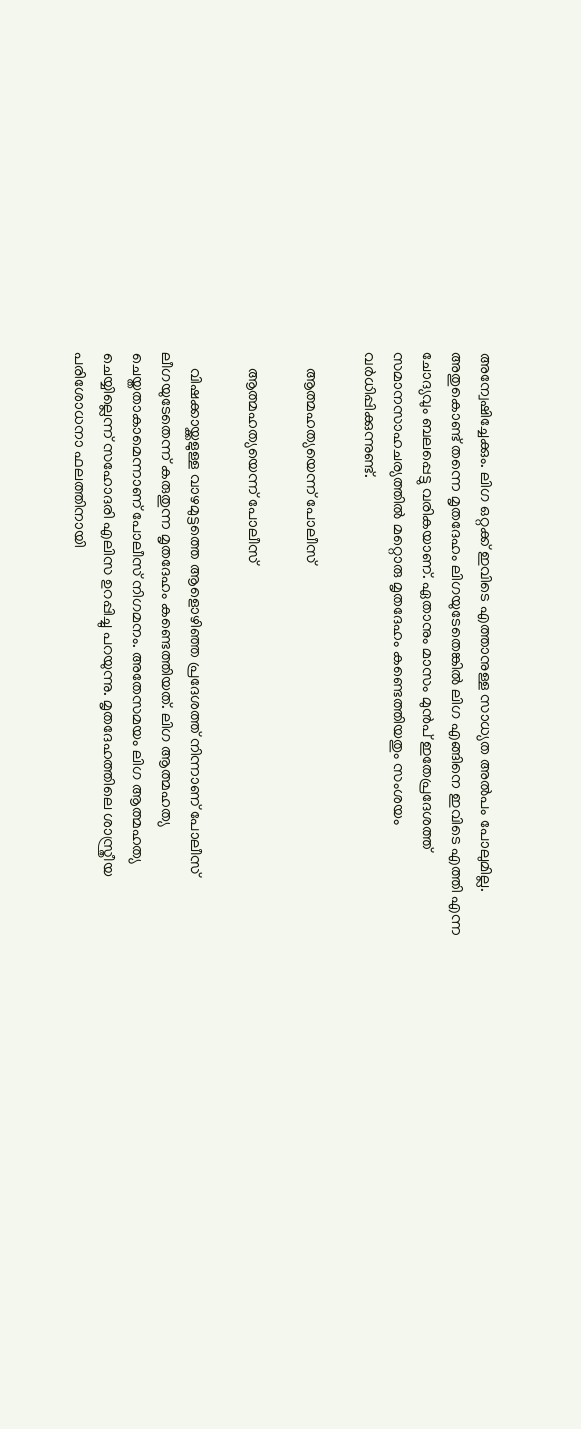അന്വേഷിച്ചേക്കും. ലിഗ ഒറ്റക്ക് ഇവിടെ എത്താനുള്ള സാധ്യത അല്‍പം പോലുമില്ല. അതുകൊണ്ട് തന്നെ മൃതദേഹം ലിഗയുടേതെങ്കില്‍ ലിഗ എങ്ങിനെ ഇവിടെ എത്തി എന്ന ചോദ്യവും ബലപ്പെട്ടു വരികയാണ്. ഏതാനും മാസം മുന്‍പ് ഇതേപ്രദേശത്ത് സമാനസാഹചര്യത്തില്‍ മറ്റൊരു മൃതദേഹം കണ്ടെത്തിയതും സംശയം വര്‍ധിപ്പിക്കുന്നുണ്ട്.

    ആത്മഹത്യയെന്ന് പോലീസ്

    ആത്മഹത്യയെന്ന് പോലീസ്

    വിഷക്കായ്ക്കളുള്ള വാഴമുട്ടത്തെ ആളൊഴിഞ്ഞ പ്രദേശത്ത് നിന്നാണ് പോലീസ് ലീഗയുടേതെന്ന് കരുതുന്ന മൃതദേഹം കണ്ടെത്തിയത്. ലിഗ ആത്മഹത്യ ചെയ്തതാകാമെന്നാണ് പോലീസ് നിഗമനം. അതേസമയം ലിഗ ആത്മഹത്യ ചെയ്യില്ലെന്ന് സഹോദരി എലിസ ഉറപ്പിച്ചു പറയുന്നു. മൃതദേഹത്തിലെ ശാസ്ത്രീയ പരിശോധനാ ഫലത്തിനായി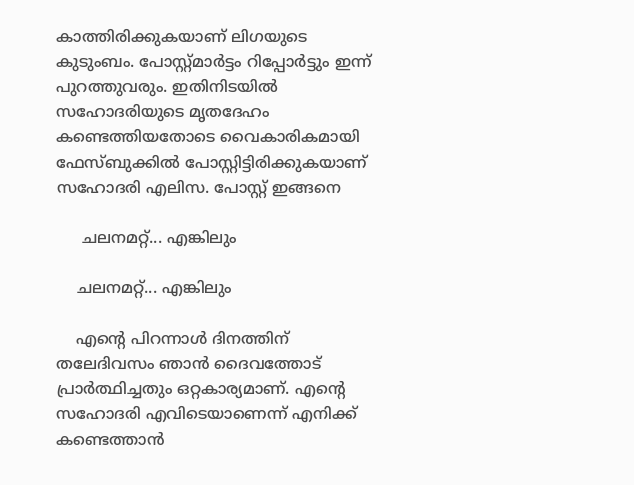കാത്തിരിക്കുകയാണ് ലിഗയുടെ കുടുംബം. പോസ്റ്റ്മാര്‍ട്ടം റിപ്പോര്‍ട്ടും ഇന്ന് പുറത്തുവരും. ഇതിനിടയില്‍ സഹോദരിയുടെ മൃതദേഹം കണ്ടെത്തിയതോടെ വൈകാരികമായി ഫേസ്ബുക്കില്‍ പോസ്റ്റിട്ടിരിക്കുകയാണ് സഹോദരി എലിസ. പോസ്റ്റ് ഇങ്ങനെ

     ചലനമറ്റ്... എങ്കിലും

    ചലനമറ്റ്... എങ്കിലും

    എന്‍റെ പിറന്നാള്‍ ദിനത്തിന് തലേദിവസം ഞാന്‍ ദൈവത്തോട് പ്രാര്‍ത്ഥിച്ചതും ഒറ്റകാര്യമാണ്. എന്‍റെ സഹോദരി എവിടെയാണെന്ന് എനിക്ക് കണ്ടെത്താന്‍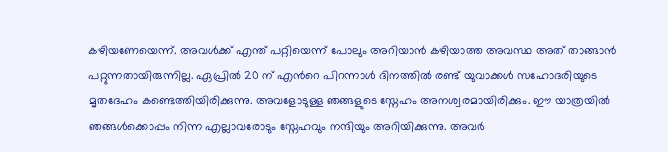കഴിയണേയെന്ന്. അവള്‍ക്ക് എന്ത് പറ്റിയെന്ന് പോലും അറിയാന്‍ കഴിയാത്ത അവസ്ഥ അത് താങ്ങാന്‍ പറ്റുന്നതായിരുന്നില്ല. ഏപ്രില്‍ 20 ന് എന്‍റെ പിറന്നാള്‍ ദിനത്തില്‍ രണ്ട് യുവാക്കള്‍ സഹോദരിയുടെ മൃതദേഹം കണ്ടെത്തിയിരിക്കുന്നു. അവളോടുള്ള ഞങ്ങളുടെ സ്നേഹം അനശ്വരമായിരിക്കും. ഈ യാത്രയില്‍ ഞങ്ങള്‍ക്കൊപ്പം നിന്ന എല്ലാവരോടും സ്നേഹവും നന്ദിയും അറിയിക്കുന്നു. അവര്‍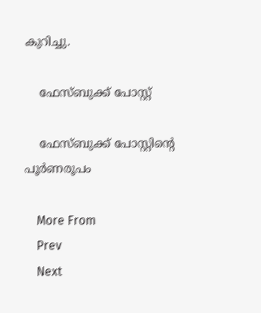കുറിച്ചു.

    ഫേസ്ബുക്ക് പോസ്റ്റ്

    ഫേസ്ബുക്ക് പോസ്റ്റിന്‍റെ പൂര്‍ണരൂപം

    More From
    Prev
    Next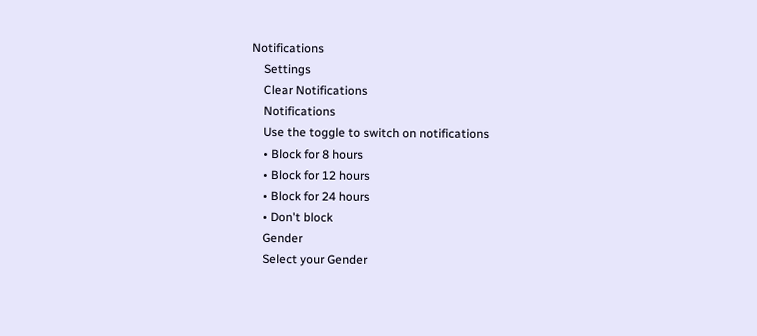Notifications
    Settings
    Clear Notifications
    Notifications
    Use the toggle to switch on notifications
    • Block for 8 hours
    • Block for 12 hours
    • Block for 24 hours
    • Don't block
    Gender
    Select your Gender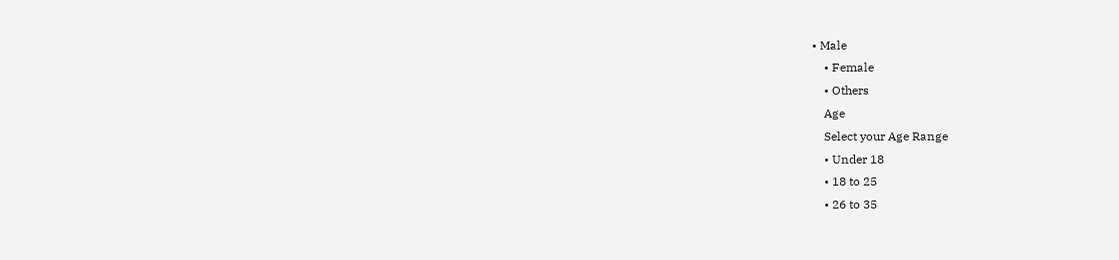• Male
    • Female
    • Others
    Age
    Select your Age Range
    • Under 18
    • 18 to 25
    • 26 to 35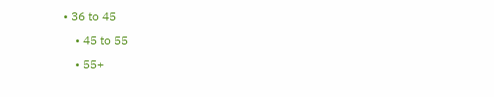• 36 to 45
    • 45 to 55
    • 55+